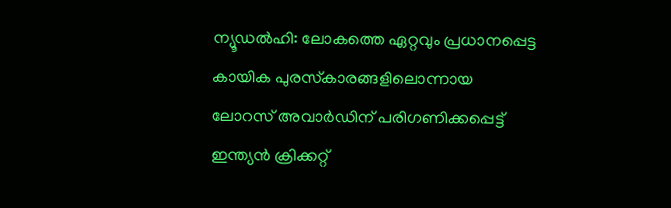ന്യൂഡല്‍ഹി: ലോകത്തെ ഏറ്റവും പ്രധാനപ്പെട്ട കായിക പുരസ്‌കാരങ്ങളിലൊന്നായ ലോറസ് അവാര്‍ഡിന് പരിഗണിക്കപ്പെട്ട് ഇന്ത്യന്‍ ക്രിക്കറ്റ്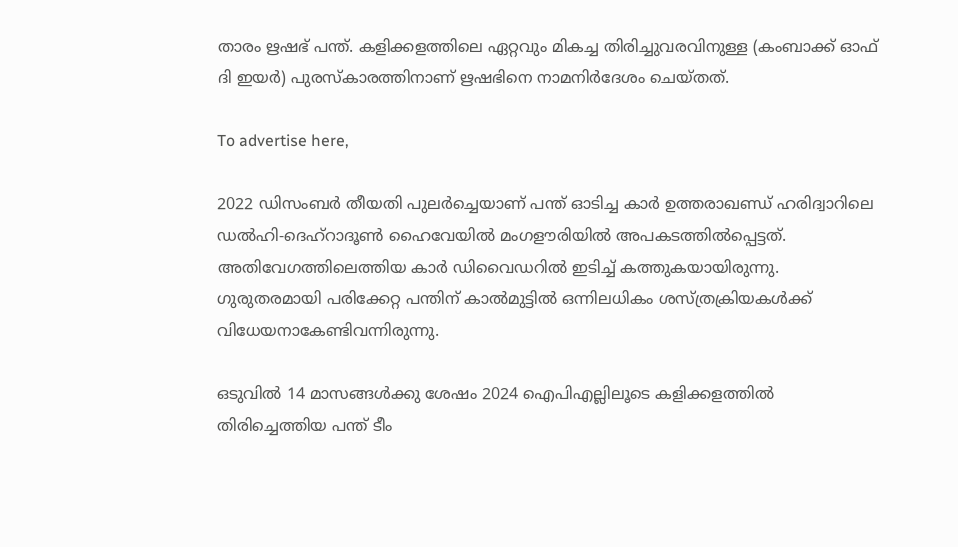താരം ഋഷഭ് പന്ത്. കളിക്കളത്തിലെ ഏറ്റവും മികച്ച തിരിച്ചുവരവിനുള്ള (കംബാക്ക് ഓഫ് ദി ഇയര്‍) പുരസ്‌കാരത്തിനാണ് ഋഷഭിനെ നാമനിര്‍ദേശം ചെയ്തത്.

To advertise here,

2022 ഡിസംബര്‍ തീയതി പുലര്‍ച്ചെയാണ് പന്ത് ഓടിച്ച കാര്‍ ഉത്തരാഖണ്ഡ് ഹരിദ്വാറിലെ ഡല്‍ഹി-ദെഹ്റാദൂണ്‍ ഹൈവേയില്‍ മംഗളൗരിയില്‍ അപകടത്തില്‍പ്പെട്ടത്. അതിവേഗത്തിലെത്തിയ കാര്‍ ഡിവൈഡറില്‍ ഇടിച്ച് കത്തുകയായിരുന്നു. ഗുരുതരമായി പരിക്കേറ്റ പന്തിന് കാല്‍മുട്ടില്‍ ഒന്നിലധികം ശസ്ത്രക്രിയകള്‍ക്ക് വിധേയനാകേണ്ടിവന്നിരുന്നു.

ഒടുവില്‍ 14 മാസങ്ങള്‍ക്കു ശേഷം 2024 ഐപിഎല്ലിലൂടെ കളിക്കളത്തില്‍ തിരിച്ചെത്തിയ പന്ത് ടീം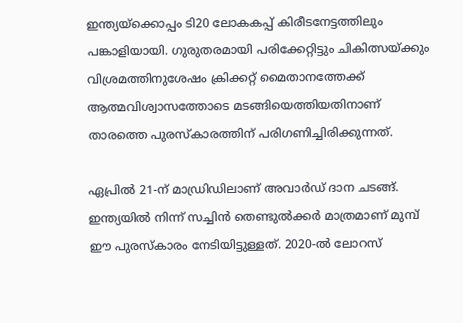ഇന്ത്യയ്‌ക്കൊപ്പം ടി20 ലോകകപ്പ് കിരീടനേട്ടത്തിലും പങ്കാളിയായി. ഗുരുതരമായി പരിക്കേറ്റിട്ടും ചികിത്സയ്ക്കും വിശ്രമത്തിനുശേഷം ക്രിക്കറ്റ് മൈതാനത്തേക്ക് ആത്മവിശ്വാസത്തോടെ മടങ്ങിയെത്തിയതിനാണ് താരത്തെ പുരസ്‌കാരത്തിന് പരിഗണിച്ചിരിക്കുന്നത്.

ഏപ്രില്‍ 21-ന് മാഡ്രിഡിലാണ് അവാര്‍ഡ് ദാന ചടങ്ങ്. ഇന്ത്യയില്‍ നിന്ന് സച്ചിന്‍ തെണ്ടുല്‍ക്കര്‍ മാത്രമാണ് മുമ്പ് ഈ പുരസ്‌കാരം നേടിയിട്ടുള്ളത്. 2020-ല്‍ ലോറസ്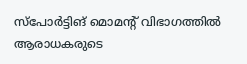സ്‌പോര്‍ട്ടിങ് മൊമന്റ് വിഭാഗത്തില്‍ ആരാധകരുടെ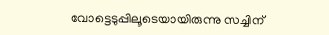വോട്ടെടുപ്പിലൂടെയായിരുന്നു സച്ചിന്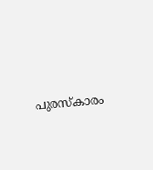പുരസ്‌കാരം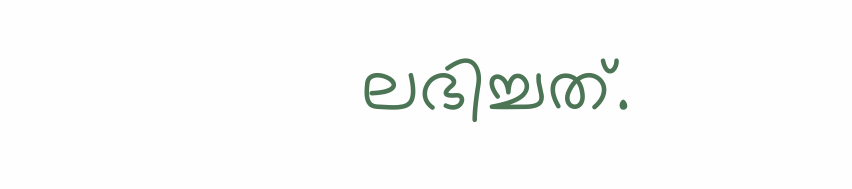ലഭിച്ചത്.